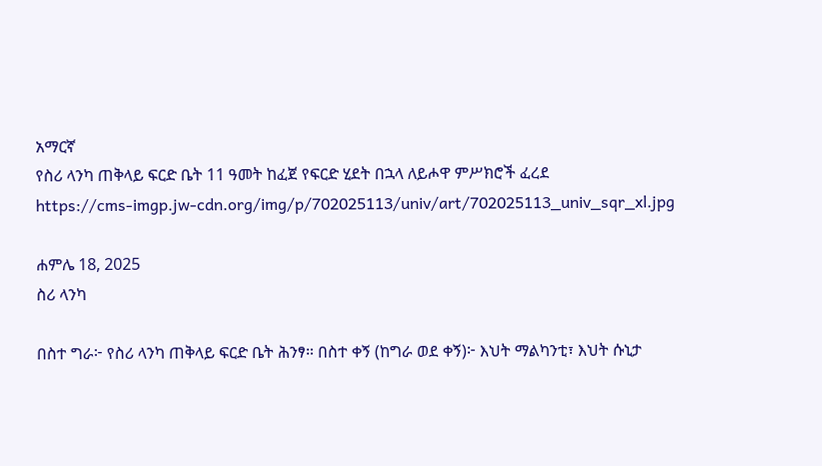አማርኛ
የስሪ ላንካ ጠቅላይ ፍርድ ቤት 11 ዓመት ከፈጀ የፍርድ ሂደት በኋላ ለይሖዋ ምሥክሮች ፈረደ
https://cms-imgp.jw-cdn.org/img/p/702025113/univ/art/702025113_univ_sqr_xl.jpg

ሐምሌ 18, 2025
ስሪ ላንካ

በስተ ግራ፦ የስሪ ላንካ ጠቅላይ ፍርድ ቤት ሕንፃ። በስተ ቀኝ (ከግራ ወደ ቀኝ)፦ እህት ማልካንቲ፣ እህት ሱኒታ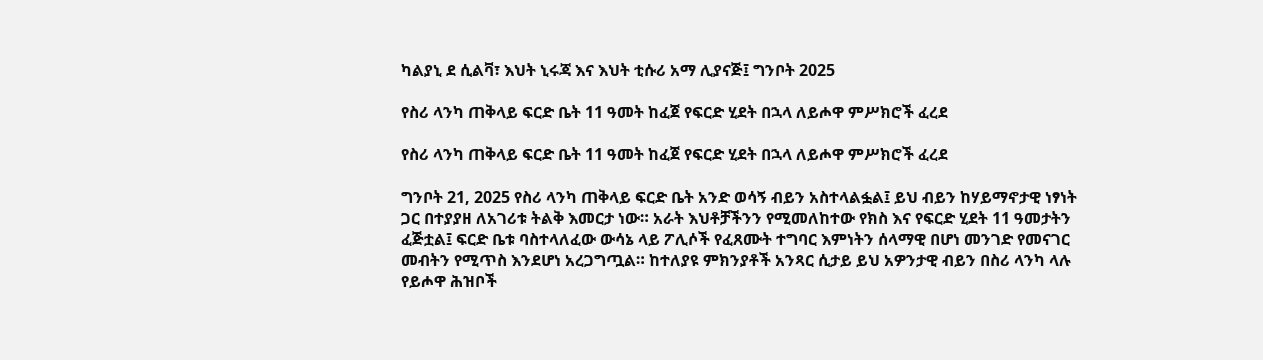ካልያኒ ደ ሲልቫ፣ እህት ኒሩጃ እና እህት ቲሱሪ አማ ሊያናጅ፤ ግንቦት 2025

የስሪ ላንካ ጠቅላይ ፍርድ ቤት 11 ዓመት ከፈጀ የፍርድ ሂደት በኋላ ለይሖዋ ምሥክሮች ፈረደ

የስሪ ላንካ ጠቅላይ ፍርድ ቤት 11 ዓመት ከፈጀ የፍርድ ሂደት በኋላ ለይሖዋ ምሥክሮች ፈረደ

ግንቦት 21, 2025 የስሪ ላንካ ጠቅላይ ፍርድ ቤት አንድ ወሳኝ ብይን አስተላልፏል፤ ይህ ብይን ከሃይማኖታዊ ነፃነት ጋር በተያያዘ ለአገሪቱ ትልቅ እመርታ ነው። አራት እህቶቻችንን የሚመለከተው የክስ እና የፍርድ ሂደት 11 ዓመታትን ፈጅቷል፤ ፍርድ ቤቱ ባስተላለፈው ውሳኔ ላይ ፖሊሶች የፈጸሙት ተግባር እምነትን ሰላማዊ በሆነ መንገድ የመናገር መብትን የሚጥስ እንደሆነ አረጋግጧል። ከተለያዩ ምክንያቶች አንጻር ሲታይ ይህ አዎንታዊ ብይን በስሪ ላንካ ላሉ የይሖዋ ሕዝቦች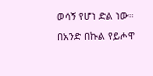ወሳኝ የሆነ ድል ነው። በአንድ በኩል የይሖዋ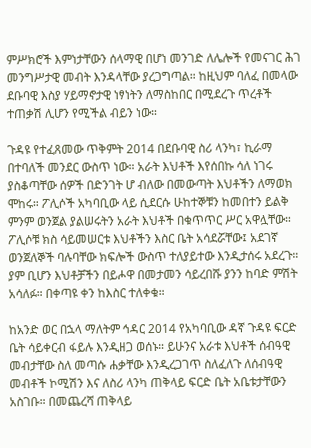ምሥክሮች እምነታቸውን ሰላማዊ በሆነ መንገድ ለሌሎች የመናገር ሕገ መንግሥታዊ መብት እንዳላቸው ያረጋግጣል። ከዚህም ባለፈ በመላው ደቡባዊ እስያ ሃይማኖታዊ ነፃነትን ለማስከበር በሚደረጉ ጥረቶች ተጠቃሽ ሊሆን የሚችል ብይን ነው።

ጉዳዩ የተፈጸመው ጥቅምት 2014 በደቡባዊ ስሪ ላንካ፣ ኪራማ በተባለች መንደር ውስጥ ነው። አራት እህቶች እየሰበኩ ሳለ ነገሩ ያስቆጣቸው ሰዎች በድንገት ሆ ብለው በመውጣት እህቶችን ለማወክ ሞከሩ። ፖሊሶች አካባቢው ላይ ሲደርሱ ሁከተኞቹን ከመበተን ይልቅ ምንም ወንጀል ያልሠሩትን አራት እህቶች በቁጥጥር ሥር አዋሏቸው። ፖሊሶቹ ክስ ሳይመሠርቱ እህቶችን እስር ቤት አሳደሯቸው፤ አደገኛ ወንጀለኞች ባሉባቸው ክፍሎች ውስጥ ተለያይተው እንዲታሰሩ አደረጉ። ያም ቢሆን እህቶቻችን በይሖዋ በመታመን ሳይረበሹ ያንን ከባድ ምሽት አሳለፉ። በቀጣዩ ቀን ከእስር ተለቀቁ።

ከአንድ ወር በኋላ ማለትም ኅዳር 2014 የአካባቢው ዳኛ ጉዳዩ ፍርድ ቤት ሳይቀርብ ፋይሉ እንዲዘጋ ወሰኑ። ይሁንና አራቱ እህቶች ሰብዓዊ መብታቸው ስለ መጣሱ ሐቃቸው እንዲረጋገጥ ስለፈለጉ ለሰብዓዊ መብቶች ኮሚሽን እና ለስሪ ላንካ ጠቅላይ ፍርድ ቤት አቤቱታቸውን አስገቡ። በመጨረሻ ጠቅላይ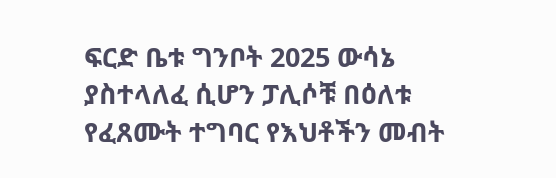ፍርድ ቤቱ ግንቦት 2025 ውሳኔ ያስተላለፈ ሲሆን ፓሊሶቹ በዕለቱ የፈጸሙት ተግባር የእህቶችን መብት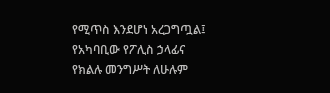የሚጥስ እንደሆነ አረጋግጧል፤ የአካባቢው የፖሊስ ኃላፊና የክልሉ መንግሥት ለሁሉም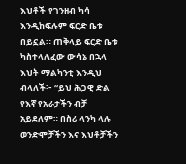እህቶች የገንዘብ ካሳ እንዲከፍሉም ፍርድ ቤቱ በይኗል። ጠቅላይ ፍርድ ቤቱ ካስተላለፈው ውሳኔ በኋላ እህት ማልካንቲ እንዲህ ብላለች፦ “ይህ ሕጋዊ ድል የእኛ የአራታችን ብቻ አይደለም። በስሪ ላንካ ላሉ ወንድሞቻችን እና እህቶቻችን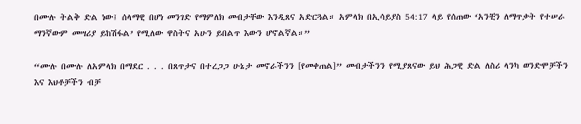በሙሉ ትልቅ ድል ነው፤ ሰላማዊ በሆነ መንገድ የማምለክ መብታቸው እንዲጸና አድርጓል። አምላክ በኢሳይያስ 54:17 ላይ የሰጠው ‘አንቺን ለማጥቃት የተሠራ ማንኛውም መሣሪያ ይከሽፋል’ የሚለው ዋስትና አሁን ይበልጥ እውን ሆኖልኛል።”

“ሙሉ በሙሉ ለአምላክ በማደር . . . በጸጥታና በተረጋጋ ሁኔታ መኖራችንን [የመቀጠል]” መብታችንን የሚያጸናው ይህ ሕጋዊ ድል ለስሪ ላንካ ወንድሞቻችን እና እህቶቻችን ብቻ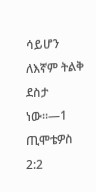ሳይሆን ለእኛም ትልቅ ደስታ ነው።—1 ጢሞቴዎስ 2:2